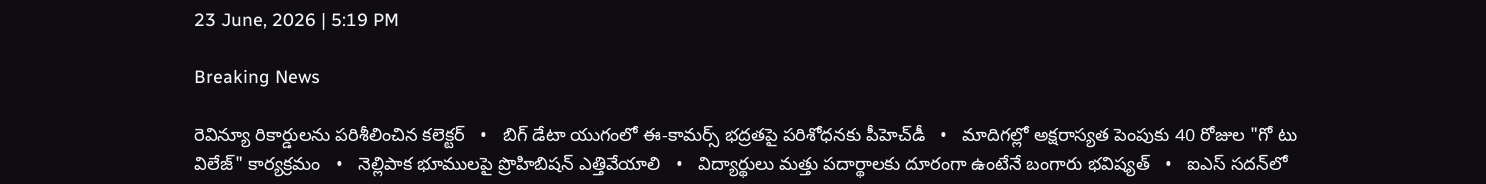23 June, 2026 | 5:19 PM

Breaking News

రెవిన్యూ రికార్డులను పరిశీలించిన కలెక్టర్   •   బిగ్ డేటా యుగంలో ఈ-కామర్స్ భద్రతపై పరిశోధనకు పీహెచ్‌డీ   •   మాదిగల్లో అక్షరాస్యత పెంపుకు 40 రోజుల "గో టు విలేజ్" కార్యక్రమం   •   నెల్లిపాక భూములపై ప్రొహిబిషన్ ఎత్తివేయాలి   •   విద్యార్థులు మత్తు పదార్థాలకు దూరంగా ఉంటేనే బంగారు భవిష్యత్   •   ఐఎస్‌ సదన్‌లో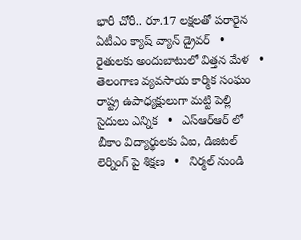భారీ చోరీ.. రూ.17 లక్షలతో పరారైన ఏటీఎం క్యాష్ వ్యాన్ డ్రైవర్   •   రైతులకు అందుబాటులో విత్తన మేళ   •   తెలంగాణ వ్యవసాయ కార్మిక సంఘం రాష్ట్ర ఉపాధ్యక్షులుగా మట్టి పెల్లి సైదులు ఎన్నిక   •   ఎస్ఆర్ఆర్ లో బీకాం విద్యార్థులకు ఏఐ, డిజిటల్ లెర్నింగ్ పై శిక్షణ   •   నిర్మల్ నుండి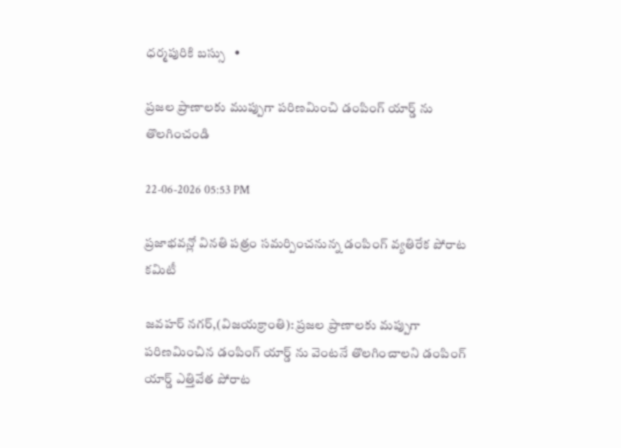ధర్మపురికి బస్సు   •

ప్రజల ప్రాణాలకు ముప్పుగా పరిణమించి డంపింగ్ యార్డ్ ను తొలగించండి

22-06-2026 05:53 PM

ప్రజాభవన్లో వినతి పత్రం సమర్పించనున్న డంపింగ్ వ్యతిరేక పోరాట కమిటీ

జవహర్ నగర్,(విజయక్రాంతి): ప్రజల ప్రాణాలకు మప్పుగా పరిణమించిన డంపింగ్ యార్డ్ ను వెంటనే తొలగించాలని డంపింగ్ యార్డ్ ఎత్తివేత పోరాట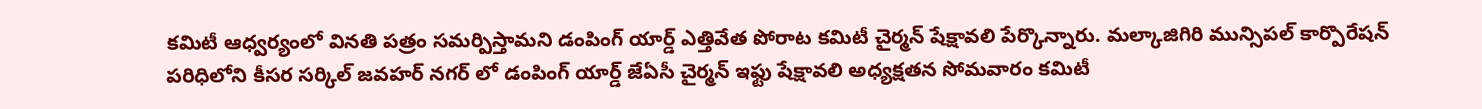కమిటీ ఆధ్వర్యంలో వినతి పత్రం సమర్పిస్తామని డంపింగ్ యార్డ్ ఎత్తివేత పోరాట కమిటీ చైర్మన్ షేక్షావలి పేర్కొన్నారు. మల్కాజిగిరి మున్సిపల్ కార్పొరేషన్ పరిధిలోని కీసర సర్కిల్ జవహర్ నగర్ లో డంపింగ్ యార్డ్ జేఏసీ చైర్మన్ ఇఫ్టు షేక్షావలి అధ్యక్షతన సోమవారం కమిటీ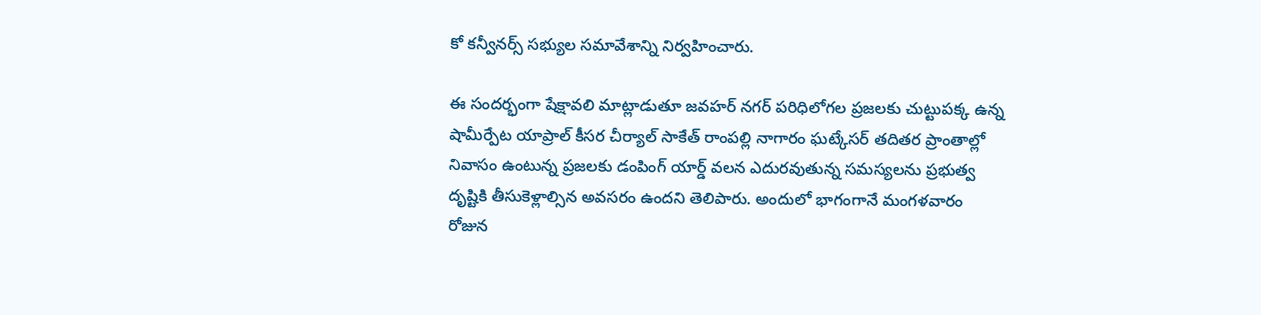కో కన్వీనర్స్ సభ్యుల సమావేశాన్ని నిర్వహించారు.

ఈ సందర్భంగా షేక్షావలి మాట్లాడుతూ జవహర్ నగర్ పరిధిలోగల ప్రజలకు చుట్టుపక్క ఉన్న షామీర్పేట యాప్రాల్ కీసర చీర్యాల్ సాకేత్ రాంపల్లి నాగారం ఘట్కేసర్ తదితర ప్రాంతాల్లో నివాసం ఉంటున్న ప్రజలకు డంపింగ్ యార్డ్ వలన ఎదురవుతున్న సమస్యలను ప్రభుత్వ దృష్టికి తీసుకెళ్లాల్సిన అవసరం ఉందని తెలిపారు. అందులో భాగంగానే మంగళవారం రోజున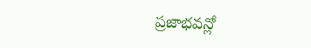ప్రజాభవన్లో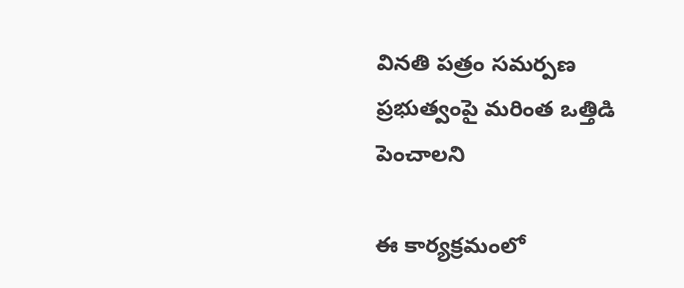వినతి పత్రం సమర్పణ ప్రభుత్వంపై మరింత ఒత్తిడి పెంచాలని

ఈ కార్యక్రమంలో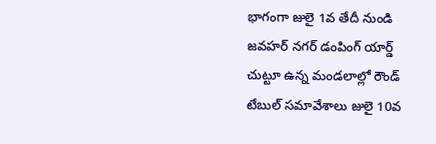భాగంగా జులై 1వ తేదీ నుండి జవహర్ నగర్ డంపింగ్ యార్డ్ చుట్టూ ఉన్న మండలాల్లో రౌండ్ టేబుల్ సమావేశాలు జులై 10వ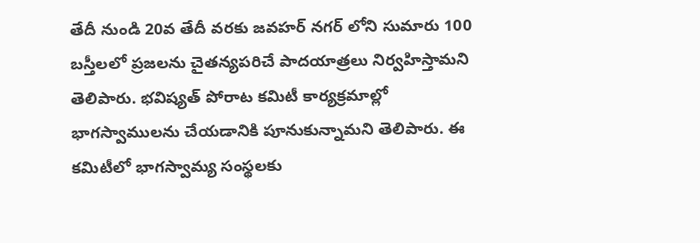తేదీ నుండి 20వ తేదీ వరకు జవహర్ నగర్ లోని సుమారు 100 బస్తీలలో ప్రజలను చైతన్యపరిచే పాదయాత్రలు నిర్వహిస్తామని తెలిపారు. భవిష్యత్ పోరాట కమిటీ కార్యక్రమాల్లో భాగస్వాములను చేయడానికి పూనుకున్నామని తెలిపారు. ఈ కమిటీలో భాగస్వామ్య సంస్థలకు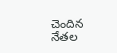చెందిన నేతల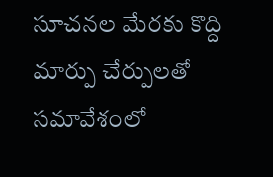సూచనల మేరకు కొద్ది మార్పు చేర్పులతో సమావేశంలో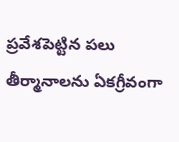ప్రవేశపెట్టిన పలు తీర్మానాలను ఏకగ్రీవంగా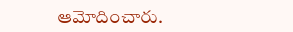ఆమోదించారు.